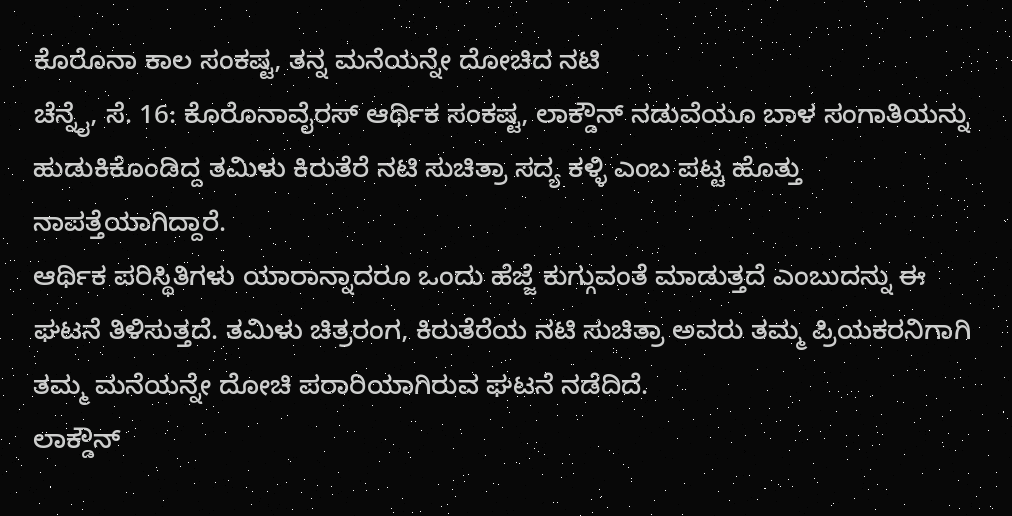ಕೊರೊನಾ ಕಾಲ ಸಂಕಷ್ಟ, ತನ್ನ ಮನೆಯನ್ನೇ ದೋಚಿದ ನಟಿ
ಚೆನ್ನೈ, ಸೆ. 16: ಕೊರೊನಾವೈರಸ್ ಆರ್ಥಿಕ ಸಂಕಷ್ಟ, ಲಾಕ್ಡೌನ್ ನಡುವೆಯೂ ಬಾಳ ಸಂಗಾತಿಯನ್ನು ಹುಡುಕಿಕೊಂಡಿದ್ದ ತಮಿಳು ಕಿರುತೆರೆ ನಟಿ ಸುಚಿತ್ರಾ ಸದ್ಯ ಕಳ್ಳಿ ಎಂಬ ಪಟ್ಟ ಹೊತ್ತು ನಾಪತ್ತೆಯಾಗಿದ್ದಾರೆ.
ಆರ್ಥಿಕ ಪರಿಸ್ಥಿತಿಗಳು ಯಾರಾನ್ನಾದರೂ ಒಂದು ಹೆಜ್ಜೆ ಕುಗ್ಗುವಂತೆ ಮಾಡುತ್ತದೆ ಎಂಬುದನ್ನು ಈ ಘಟನೆ ತಿಳಿಸುತ್ತದೆ. ತಮಿಳು ಚಿತ್ರರಂಗ, ಕಿರುತೆರೆಯ ನಟಿ ಸುಚಿತ್ರಾ ಅವರು ತಮ್ಮ ಪ್ರಿಯಕರನಿಗಾಗಿ ತಮ್ಮ ಮನೆಯನ್ನೇ ದೋಚಿ ಪರಾರಿಯಾಗಿರುವ ಘಟನೆ ನಡೆದಿದೆ.
ಲಾಕ್ಡೌನ್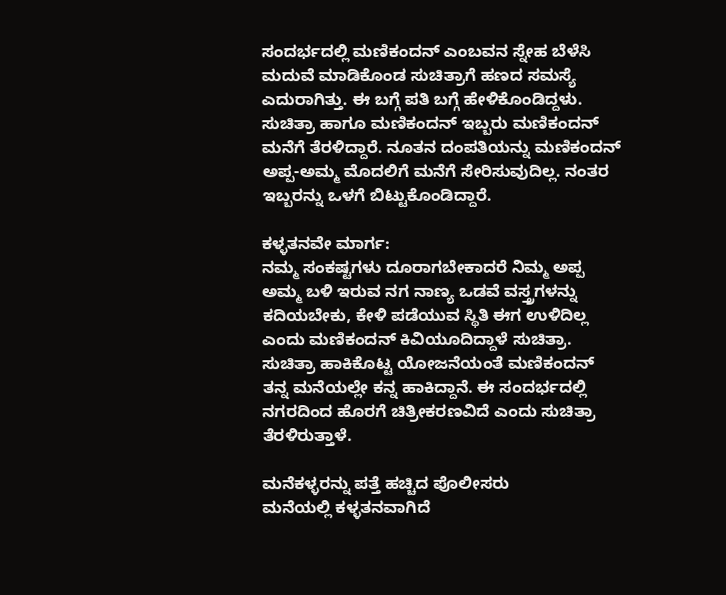ಸಂದರ್ಭದಲ್ಲಿ ಮಣಿಕಂದನ್ ಎಂಬವನ ಸ್ನೇಹ ಬೆಳೆಸಿ ಮದುವೆ ಮಾಡಿಕೊಂಡ ಸುಚಿತ್ರಾಗೆ ಹಣದ ಸಮಸ್ಯೆ ಎದುರಾಗಿತ್ತು. ಈ ಬಗ್ಗೆ ಪತಿ ಬಗ್ಗೆ ಹೇಳಿಕೊಂಡಿದ್ದಳು.
ಸುಚಿತ್ರಾ ಹಾಗೂ ಮಣಿಕಂದನ್ ಇಬ್ಬರು ಮಣಿಕಂದನ್ ಮನೆಗೆ ತೆರಳಿದ್ದಾರೆ. ನೂತನ ದಂಪತಿಯನ್ನು ಮಣಿಕಂದನ್ ಅಪ್ಪ-ಅಮ್ಮ ಮೊದಲಿಗೆ ಮನೆಗೆ ಸೇರಿಸುವುದಿಲ್ಲ. ನಂತರ ಇಬ್ಬರನ್ನು ಒಳಗೆ ಬಿಟ್ಟುಕೊಂಡಿದ್ದಾರೆ.

ಕಳ್ಳತನವೇ ಮಾರ್ಗ:
ನಮ್ಮ ಸಂಕಷ್ಟಗಳು ದೂರಾಗಬೇಕಾದರೆ ನಿಮ್ಮ ಅಪ್ಪ ಅಮ್ಮ ಬಳಿ ಇರುವ ನಗ ನಾಣ್ಯ ಒಡವೆ ವಸ್ತ್ರಗಳನ್ನು ಕದಿಯಬೇಕು, ಕೇಳಿ ಪಡೆಯುವ ಸ್ಥಿತಿ ಈಗ ಉಳಿದಿಲ್ಲ ಎಂದು ಮಣಿಕಂದನ್ ಕಿವಿಯೂದಿದ್ದಾಳೆ ಸುಚಿತ್ರಾ.
ಸುಚಿತ್ರಾ ಹಾಕಿಕೊಟ್ಟ ಯೋಜನೆಯಂತೆ ಮಣಿಕಂದನ್ ತನ್ನ ಮನೆಯಲ್ಲೇ ಕನ್ನ ಹಾಕಿದ್ದಾನೆ. ಈ ಸಂದರ್ಭದಲ್ಲಿ ನಗರದಿಂದ ಹೊರಗೆ ಚಿತ್ರೀಕರಣವಿದೆ ಎಂದು ಸುಚಿತ್ರಾ ತೆರಳಿರುತ್ತಾಳೆ.

ಮನೆಕಳ್ಳರನ್ನು ಪತ್ತೆ ಹಚ್ಚಿದ ಪೊಲೀಸರು
ಮನೆಯಲ್ಲಿ ಕಳ್ಳತನವಾಗಿದೆ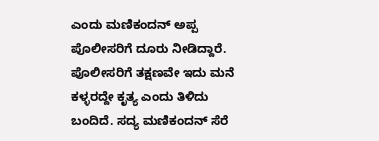ಎಂದು ಮಣಿಕಂದನ್ ಅಪ್ಪ ಪೊಲೀಸರಿಗೆ ದೂರು ನೀಡಿದ್ದಾರೆ. ಪೊಲೀಸರಿಗೆ ತಕ್ಷಣವೇ ಇದು ಮನೆ ಕಳ್ಳರದ್ದೇ ಕೃತ್ಯ ಎಂದು ತಿಳಿದು ಬಂದಿದೆ. ಸದ್ಯ ಮಣಿಕಂದನ್ ಸೆರೆ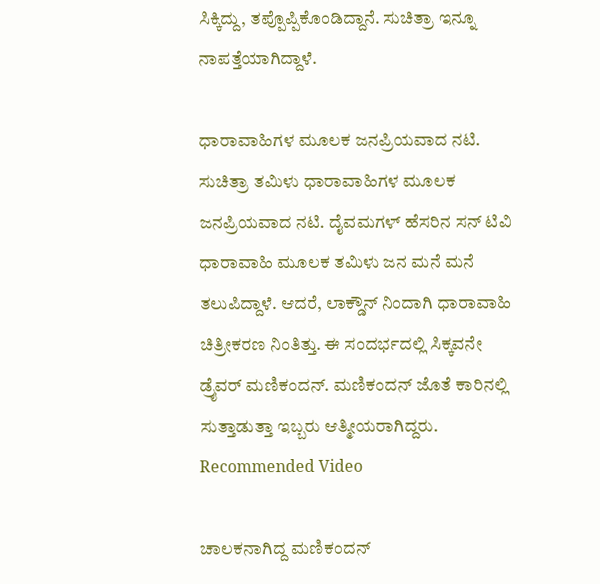ಸಿಕ್ಕಿದ್ದು, ತಪ್ಪೊಪ್ಪಿಕೊಂಡಿದ್ದಾನೆ. ಸುಚಿತ್ರಾ ಇನ್ನೂ ನಾಪತ್ತೆಯಾಗಿದ್ದಾಳೆ.

ಧಾರಾವಾಹಿಗಳ ಮೂಲಕ ಜನಪ್ರಿಯವಾದ ನಟಿ.
ಸುಚಿತ್ರಾ ತಮಿಳು ಧಾರಾವಾಹಿಗಳ ಮೂಲಕ ಜನಪ್ರಿಯವಾದ ನಟಿ. ದೈವಮಗಳ್ ಹೆಸರಿನ ಸನ್ ಟಿವಿ ಧಾರಾವಾಹಿ ಮೂಲಕ ತಮಿಳು ಜನ ಮನೆ ಮನೆ ತಲುಪಿದ್ದಾಳೆ. ಆದರೆ, ಲಾಕ್ಡೌನ್ ನಿಂದಾಗಿ ಧಾರಾವಾಹಿ ಚಿತ್ರೀಕರಣ ನಿಂತಿತ್ತು. ಈ ಸಂದರ್ಭದಲ್ಲಿ ಸಿಕ್ಕವನೇ ಡ್ರೈವರ್ ಮಣಿಕಂದನ್. ಮಣಿಕಂದನ್ ಜೊತೆ ಕಾರಿನಲ್ಲಿ ಸುತ್ತಾಡುತ್ತಾ ಇಬ್ಬರು ಆತ್ಮೀಯರಾಗಿದ್ದರು.
Recommended Video

ಚಾಲಕನಾಗಿದ್ದ ಮಣಿಕಂದನ್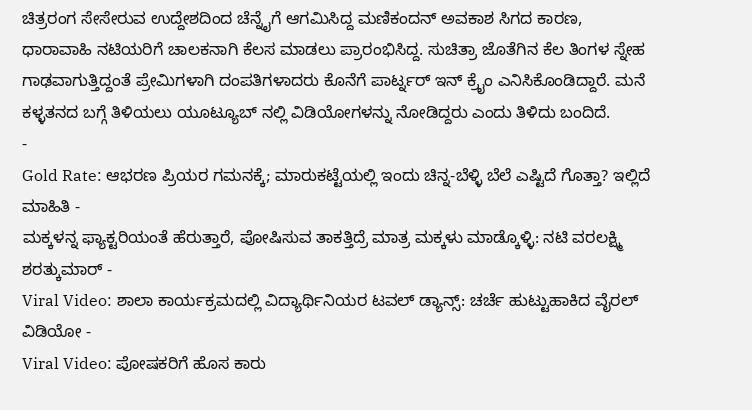ಚಿತ್ರರಂಗ ಸೇಸೇರುವ ಉದ್ದೇಶದಿಂದ ಚೆನ್ನೈಗೆ ಆಗಮಿಸಿದ್ದ ಮಣಿಕಂದನ್ ಅವಕಾಶ ಸಿಗದ ಕಾರಣ, ಧಾರಾವಾಹಿ ನಟಿಯರಿಗೆ ಚಾಲಕನಾಗಿ ಕೆಲಸ ಮಾಡಲು ಪ್ರಾರಂಭಿಸಿದ್ದ. ಸುಚಿತ್ರಾ ಜೊತೆಗಿನ ಕೆಲ ತಿಂಗಳ ಸ್ನೇಹ ಗಾಢವಾಗುತ್ತಿದ್ದಂತೆ ಪ್ರೇಮಿಗಳಾಗಿ ದಂಪತಿಗಳಾದರು ಕೊನೆಗೆ ಪಾರ್ಟ್ನರ್ ಇನ್ ಕ್ರೈಂ ಎನಿಸಿಕೊಂಡಿದ್ದಾರೆ. ಮನೆ ಕಳ್ಳತನದ ಬಗ್ಗೆ ತಿಳಿಯಲು ಯೂಟ್ಯೂಬ್ ನಲ್ಲಿ ವಿಡಿಯೋಗಳನ್ನು ನೋಡಿದ್ದರು ಎಂದು ತಿಳಿದು ಬಂದಿದೆ.
-
Gold Rate: ಆಭರಣ ಪ್ರಿಯರ ಗಮನಕ್ಕೆ; ಮಾರುಕಟ್ಟೆಯಲ್ಲಿ ಇಂದು ಚಿನ್ನ-ಬೆಳ್ಳಿ ಬೆಲೆ ಎಷ್ಟಿದೆ ಗೊತ್ತಾ? ಇಲ್ಲಿದೆ ಮಾಹಿತಿ -
ಮಕ್ಕಳನ್ನ ಫ್ಯಾಕ್ಟರಿಯಂತೆ ಹೆರುತ್ತಾರೆ, ಪೋಷಿಸುವ ತಾಕತ್ತಿದ್ರೆ ಮಾತ್ರ ಮಕ್ಕಳು ಮಾಡ್ಕೊಳ್ಳಿ: ನಟಿ ವರಲಕ್ಷ್ಮಿ ಶರತ್ಕುಮಾರ್ -
Viral Video: ಶಾಲಾ ಕಾರ್ಯಕ್ರಮದಲ್ಲಿ ವಿದ್ಯಾರ್ಥಿನಿಯರ ಟವಲ್ ಡ್ಯಾನ್ಸ್: ಚರ್ಚೆ ಹುಟ್ಟುಹಾಕಿದ ವೈರಲ್ ವಿಡಿಯೋ -
Viral Video: ಪೋಷಕರಿಗೆ ಹೊಸ ಕಾರು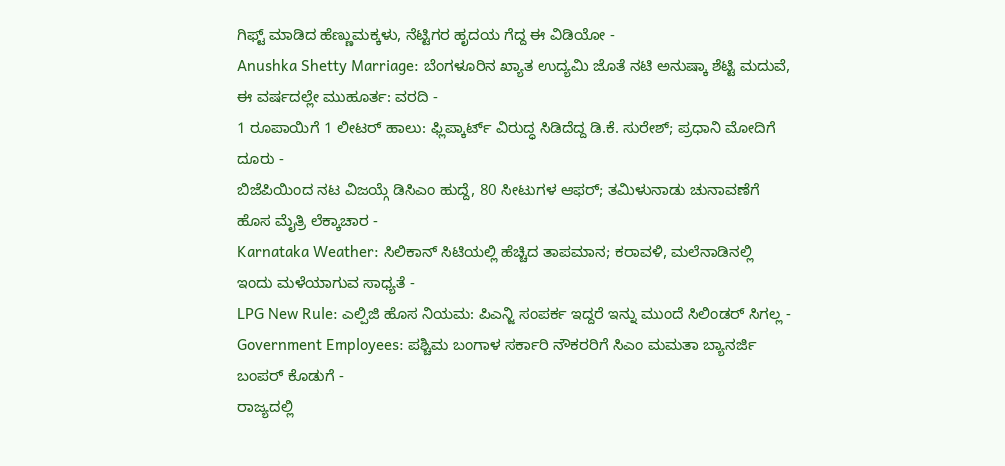ಗಿಫ್ಟ್ ಮಾಡಿದ ಹೆಣ್ಣುಮಕ್ಕಳು, ನೆಟ್ಟಿಗರ ಹೃದಯ ಗೆದ್ದ ಈ ವಿಡಿಯೋ -
Anushka Shetty Marriage: ಬೆಂಗಳೂರಿನ ಖ್ಯಾತ ಉದ್ಯಮಿ ಜೊತೆ ನಟಿ ಅನುಷ್ಕಾ ಶೆಟ್ಟಿ ಮದುವೆ, ಈ ವರ್ಷದಲ್ಲೇ ಮುಹೂರ್ತ: ವರದಿ -
1 ರೂಪಾಯಿಗೆ 1 ಲೀಟರ್ ಹಾಲು: ಫ್ಲಿಪ್ಕಾರ್ಟ್ ವಿರುದ್ಧ ಸಿಡಿದೆದ್ದ ಡಿ.ಕೆ. ಸುರೇಶ್; ಪ್ರಧಾನಿ ಮೋದಿಗೆ ದೂರು -
ಬಿಜೆಪಿಯಿಂದ ನಟ ವಿಜಯ್ಗೆ ಡಿಸಿಎಂ ಹುದ್ದೆ, 80 ಸೀಟುಗಳ ಆಫರ್; ತಮಿಳುನಾಡು ಚುನಾವಣೆಗೆ ಹೊಸ ಮೈತ್ರಿ ಲೆಕ್ಕಾಚಾರ -
Karnataka Weather: ಸಿಲಿಕಾನ್ ಸಿಟಿಯಲ್ಲಿ ಹೆಚ್ಚಿದ ತಾಪಮಾನ; ಕರಾವಳಿ, ಮಲೆನಾಡಿನಲ್ಲಿ ಇಂದು ಮಳೆಯಾಗುವ ಸಾಧ್ಯತೆ -
LPG New Rule: ಎಲ್ಪಿಜಿ ಹೊಸ ನಿಯಮ: ಪಿಎನ್ಜಿ ಸಂಪರ್ಕ ಇದ್ದರೆ ಇನ್ನು ಮುಂದೆ ಸಿಲಿಂಡರ್ ಸಿಗಲ್ಲ -
Government Employees: ಪಶ್ಚಿಮ ಬಂಗಾಳ ಸರ್ಕಾರಿ ನೌಕರರಿಗೆ ಸಿಎಂ ಮಮತಾ ಬ್ಯಾನರ್ಜಿ ಬಂಪರ್ ಕೊಡುಗೆ -
ರಾಜ್ಯದಲ್ಲಿ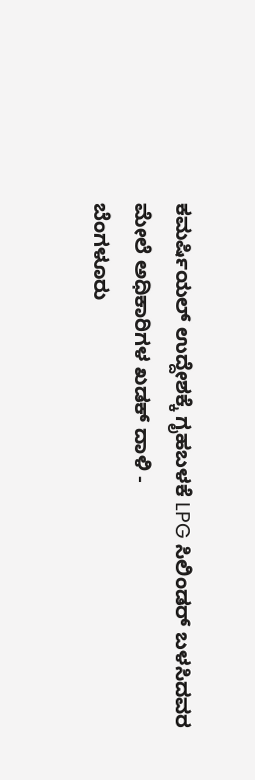ಕಮರ್ಷಿಯಲ್ ಉದ್ದೇಶಕ್ಕೆ ಗೃಹಬಳಕೆ LPG ಸಿಲಿಂಡರ್ ಬಳಸಿದವರ ಮೇಲೆ ಅಧಿಕಾರಿಗಳ ಖಡಕ್ ದಾಳಿ -
ಬೆಂಗಳೂರು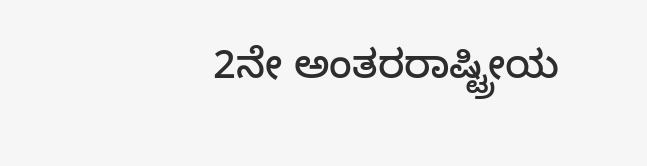2ನೇ ಅಂತರರಾಷ್ಟ್ರೀಯ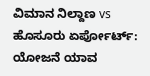ವಿಮಾನ ನಿಲ್ದಾಣ vs ಹೊಸೂರು ಏರ್ಪೋರ್ಟ್: ಯೋಜನೆ ಯಾವ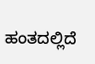ಹಂತದಲ್ಲಿದೆ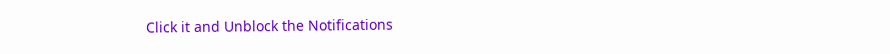Click it and Unblock the Notifications